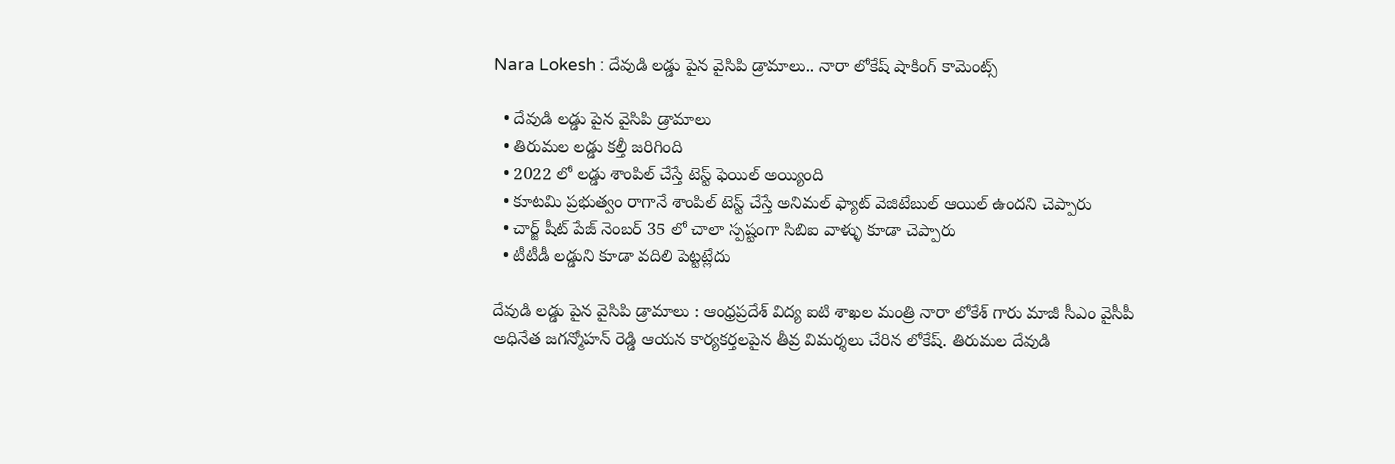Nara Lokesh : దేవుడి లడ్డు పైన వైసిపి డ్రామాలు.. నారా లోకేష్ షాకింగ్ కామెంట్స్

  • దేవుడి లడ్డు పైన వైసిపి డ్రామాలు
  • తిరుమల లడ్డు కల్తీ జరిగింది
  • 2022 లో లడ్డు శాంపిల్ చేస్తే టెస్ట్ ఫెయిల్ అయ్యింది
  • కూటమి ప్రభుత్వం రాగానే శాంపిల్ టెస్ట్ చేస్తే అనిమల్ ఫ్యాట్ వెజిటేబుల్ ఆయిల్ ఉందని చెప్పారు
  • చార్జ్ షీట్ పేజ్ నెంబర్ 35 లో చాలా స్పష్టంగా సిబిఐ వాళ్ళు కూడా చెప్పారు
  • టీటీడీ లడ్డుని కూడా వదిలి పెట్టట్లేదు

దేవుడి లడ్డు పైన వైసిపి డ్రామాలు : ఆంధ్రప్రదేశ్ విద్య ఐటి శాఖల మంత్రి నారా లోకేశ్ గారు మాజీ సీఎం వైసీపీ అధినేత జగన్మోహన్ రెడ్డి ఆయన కార్యకర్తలపైన తీవ్ర విమర్శలు చేరిన లోకేష్. తిరుమల దేవుడి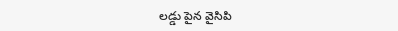లడ్డు పైన వైసిపి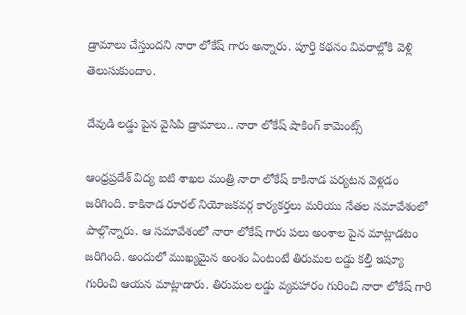డ్రామాలు చేస్తుందని నారా లోకేష్ గారు అన్నారు. పూర్తి కథనం వివరాల్లోకి వెళ్లి తెలుసుకుందాం.

దేవుడి లడ్డు పైన వైసిపి డ్రామాలు.. నారా లోకేష్ షాకింగ్ కామెంట్స్

ఆంధ్రప్రదేశ్ విద్య ఐటి శాఖల మంత్రి నారా లోకేష్ కాకినాడ పర్యటన వెళ్లడం జరిగింది. కాకినాడ రూరల్ నియోజకవర్గ కార్యకర్తలు మరియు నేతల సమావేశంలో పాల్గొన్నారు. ఆ సమావేశంలో నారా లోకేష్ గారు పలు అంశాల పైన మాట్లాడటం జరిగింది. అందులో ముఖ్యమైన అంశం ఏంటంటే తిరుమల లడ్డు కల్తీ ఇష్యూ గురించి ఆయన మాట్లాడారు. తిరుమల లడ్డు వ్యవహారం గురించి నారా లోకేష్ గారి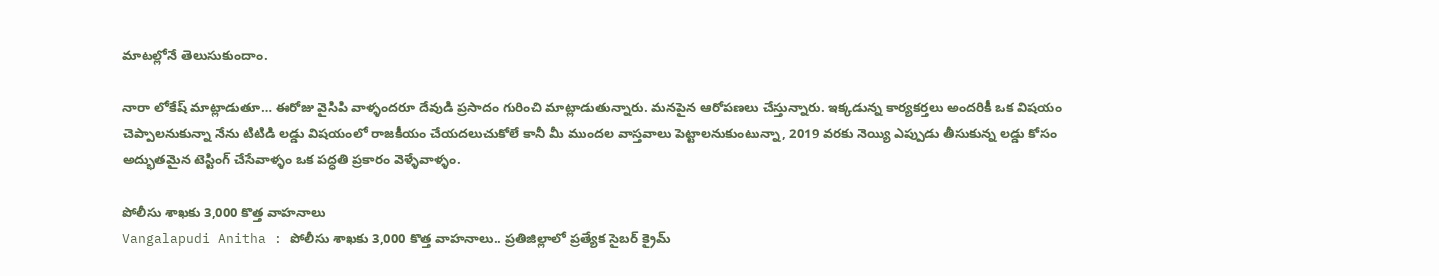మాటల్లోనే తెలుసుకుందాం.

నారా లోకేష్ మాట్లాడుతూ… ఈరోజు వైసిపి వాళ్ళందరూ దేవుడి ప్రసాదం గురించి మాట్లాడుతున్నారు. మనపైన ఆరోపణలు చేస్తున్నారు. ఇక్కడున్న కార్యకర్తలు అందరికీ ఒక విషయం చెప్పాలనుకున్నా నేను టిటిడి లడ్డు విషయంలో రాజకీయం చేయదలుచుకోలే కానీ మీ ముందల వాస్తవాలు పెట్టాలనుకుంటున్నా, 2019 వరకు నెయ్యి ఎప్పుడు తీసుకున్న లడ్డు కోసం అద్భుతమైన టెస్టింగ్ చేసేవాళ్ళం ఒక పద్ధతి ప్రకారం వెళ్ళేవాళ్ళం.

పోలీసు శాఖకు 3,000 కొత్త వాహనాలు
Vangalapudi Anitha : పోలీసు శాఖకు 3,000 కొత్త వాహనాలు.. ప్రతిజిల్లాలో ప్రత్యేక సైబర్ క్రైమ్‌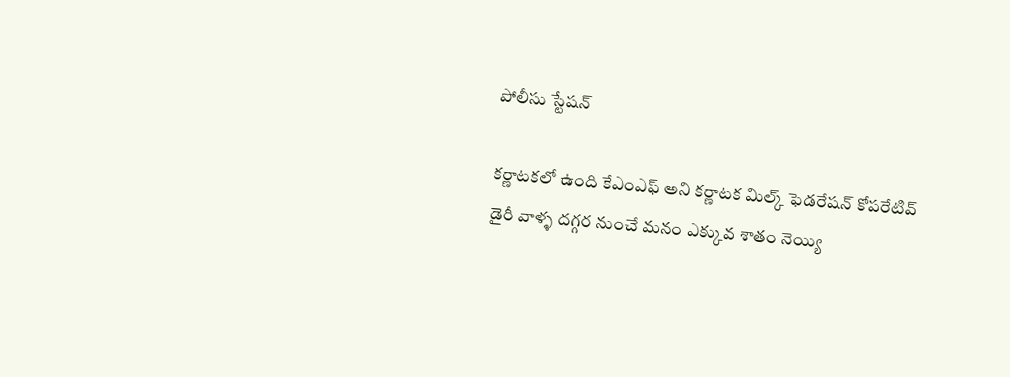పోలీసు స్టేషన్‌

కర్ణాటకలో ఉంది కేఎంఎఫ్ అని కర్ణాటక మిల్క్ ఫెడరేషన్ కోపరేటివ్ డైరీ వాళ్ళ దగ్గర నుంచే మనం ఎక్కువ శాతం నెయ్యి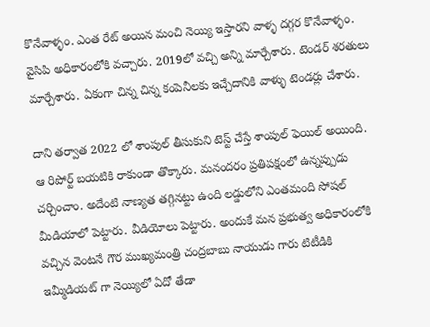కొనేవాళ్ళం. ఎంత రేట్ అయిన మంచి నెయ్యి ఇస్తారని వాళ్ళ దగ్గర కొనేవాళ్ళం. వైసిపి అధికారంలోకి వచ్చారు. 2019లో వచ్చి అన్ని మార్చేశారు. టెండర్ శరతులు మార్చేశారు. ఏకంగా చిన్న చిన్న కంపెనీలకు ఇచ్చేదానికి వాళ్ళు టెండర్లు చేశారు.

దాని తర్వాత 2022 లో శాంపుల్ తీసుకుని టెస్ట్ చేస్తే శాంపుల్ ఫెయిల్ అయింది. ఆ రిపోర్ట్ బయటికి రాకుండా తొక్కారు. మనందరం ప్రతిపక్షంలో ఉన్నప్పుడు చర్చించాం. అదేంటి నాణ్యత తగ్గినట్టు ఉంది లడ్డులోని ఎంతమంది సోషల్ మీడియాలో పెట్టారు. వీడియోలు పెట్టారు. అందుకే మన ప్రభుత్వ అధికారంలోకి వచ్చిన వెంటనే గౌర ముఖ్యమంత్రి చంద్రబాబు నాయుడు గారు టిటీడికి ఇమ్మీడియట్ గా నెయ్యిలో ఏదో తేడా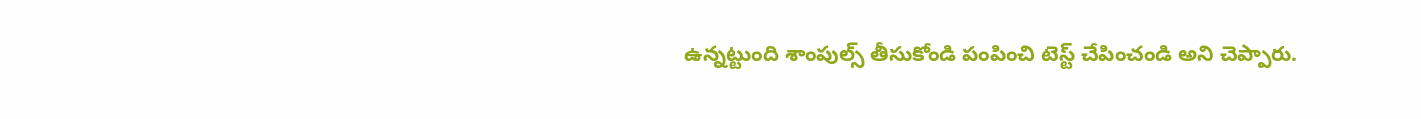ఉన్నట్టుంది శాంపుల్స్ తీసుకోండి పంపించి టెస్ట్ చేపించండి అని చెప్పారు.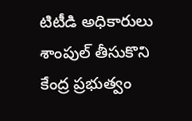టిటీడి అధికారులు శాంపుల్ తీసుకొని కేంద్ర ప్రభుత్వం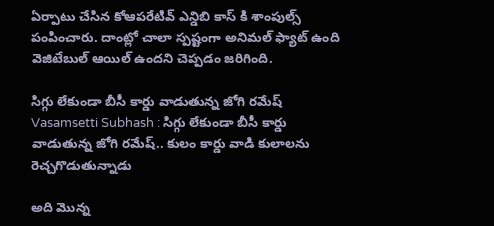ఏర్పాటు చేసిన కోఆపరేటివ్ ఎన్డిబి కాస్ కి శాంపుల్స్ పంపించారు. దాంట్లో చాలా స్పష్టంగా అనిమల్ ఫ్యాట్ ఉంది వెజిటేబుల్ ఆయిల్ ఉందని చెప్పడం జరిగింది.

సిగ్గు లేకుండా బీసీ కార్డు వాడుతున్న జోగి రమేష్
Vasamsetti Subhash : సిగ్గు లేకుండా బీసీ కార్డు వాడుతున్న జోగి రమేష్.. కులం కార్డు వాడి కులాలను రెచ్చగొడుతున్నాడు

అది మొన్న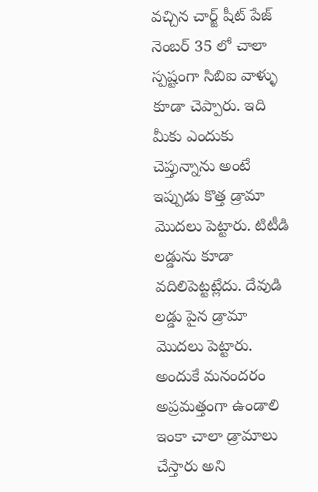వచ్చిన చార్జ్ షీట్ పేజ్ నెంబర్ 35 లో చాలా స్పష్టంగా సిబిఐ వాళ్ళు కూడా చెప్పారు. ఇది మీకు ఎందుకు చెప్తున్నాను అంటే ఇప్పుడు కొత్త డ్రామా మొదలు పెట్టారు. టిటీడి లడ్డును కూడా వదిలిపెట్టట్లేదు. దేవుడి లడ్డు పైన డ్రామా మొదలు పెట్టారు. అందుకే మనందరం అప్రమత్తంగా ఉండాలి ఇంకా చాలా డ్రామాలు చేస్తారు అని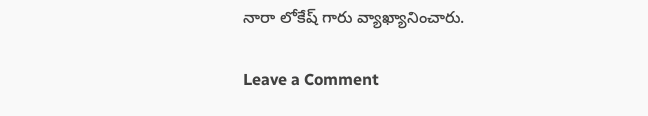నారా లోకేష్ గారు వ్యాఖ్యానించారు.

Leave a Comment